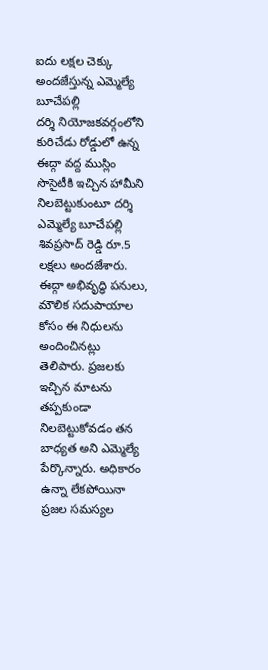ఐదు లక్షల చెక్కు అందజేస్తున్న ఎమ్మెల్యే బూచేపల్లి
దర్శి నియోజకవర్గంలోని కురిచేడు రోడ్డులో ఉన్న ఈద్గా వద్ద ముస్లిం సొసైటీకి ఇచ్చిన హామీని నిలబెట్టుకుంటూ దర్శి ఎమ్మెల్యే బూచేపల్లి శివప్రసాద్ రెడ్డి రూ.5 లక్షలు అందజేశారు. ఈద్గా అభివృద్ధి పనులు, మౌలిక సదుపాయాల కోసం ఈ నిధులను అందించినట్లు తెలిపారు. ప్రజలకు ఇచ్చిన మాటను తప్పకుండా నిలబెట్టుకోవడం తన బాధ్యత అని ఎమ్మెల్యే పేర్కొన్నారు. అధికారం ఉన్నా లేకపోయినా ప్రజల సమస్యల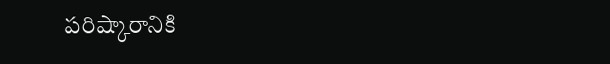పరిష్కారానికి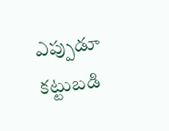ఎప్పుడూ కట్టుబడి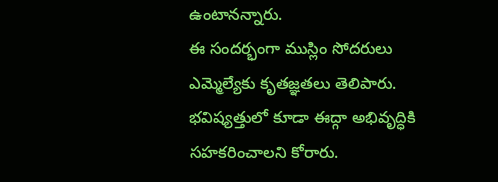ఉంటానన్నారు.
ఈ సందర్భంగా ముస్లిం సోదరులు ఎమ్మెల్యేకు కృతజ్ఞతలు తెలిపారు. భవిష్యత్తులో కూడా ఈద్గా అభివృద్ధికి సహకరించాలని కోరారు.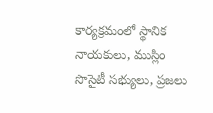కార్యక్రమంలో స్థానిక నాయకులు, ముస్లిం సొసైటీ సభ్యులు, ప్రజలు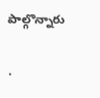పాల్గొన్నారు

.